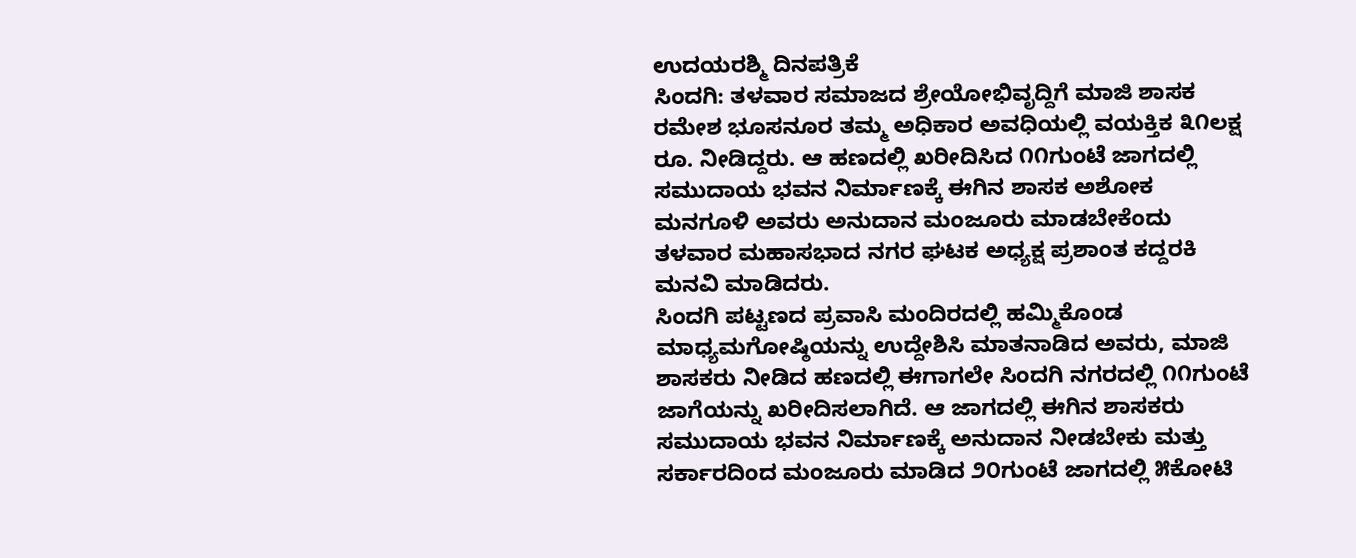ಉದಯರಶ್ಮಿ ದಿನಪತ್ರಿಕೆ
ಸಿಂದಗಿ: ತಳವಾರ ಸಮಾಜದ ಶ್ರೇಯೋಭಿವೃದ್ದಿಗೆ ಮಾಜಿ ಶಾಸಕ ರಮೇಶ ಭೂಸನೂರ ತಮ್ಮ ಅಧಿಕಾರ ಅವಧಿಯಲ್ಲಿ ವಯಕ್ತಿಕ ೩೧ಲಕ್ಷ ರೂ. ನೀಡಿದ್ದರು. ಆ ಹಣದಲ್ಲಿ ಖರೀದಿಸಿದ ೧೧ಗುಂಟೆ ಜಾಗದಲ್ಲಿ ಸಮುದಾಯ ಭವನ ನಿರ್ಮಾಣಕ್ಕೆ ಈಗಿನ ಶಾಸಕ ಅಶೋಕ ಮನಗೂಳಿ ಅವರು ಅನುದಾನ ಮಂಜೂರು ಮಾಡಬೇಕೆಂದು ತಳವಾರ ಮಹಾಸಭಾದ ನಗರ ಘಟಕ ಅಧ್ಯಕ್ಷ ಪ್ರಶಾಂತ ಕದ್ದರಕಿ ಮನವಿ ಮಾಡಿದರು.
ಸಿಂದಗಿ ಪಟ್ಟಣದ ಪ್ರವಾಸಿ ಮಂದಿರದಲ್ಲಿ ಹಮ್ಮಿಕೊಂಡ ಮಾಧ್ಯಮಗೋಷ್ಠಿಯನ್ನು ಉದ್ದೇಶಿಸಿ ಮಾತನಾಡಿದ ಅವರು, ಮಾಜಿ ಶಾಸಕರು ನೀಡಿದ ಹಣದಲ್ಲಿ ಈಗಾಗಲೇ ಸಿಂದಗಿ ನಗರದಲ್ಲಿ ೧೧ಗುಂಟೆ ಜಾಗೆಯನ್ನು ಖರೀದಿಸಲಾಗಿದೆ. ಆ ಜಾಗದಲ್ಲಿ ಈಗಿನ ಶಾಸಕರು ಸಮುದಾಯ ಭವನ ನಿರ್ಮಾಣಕ್ಕೆ ಅನುದಾನ ನೀಡಬೇಕು ಮತ್ತು ಸರ್ಕಾರದಿಂದ ಮಂಜೂರು ಮಾಡಿದ ೨೦ಗುಂಟೆ ಜಾಗದಲ್ಲಿ ೫ಕೋಟಿ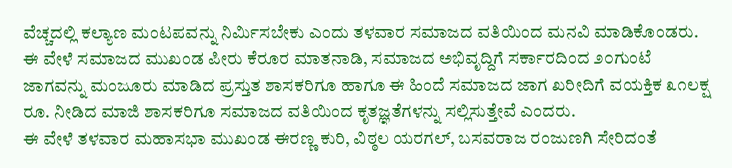ವೆಚ್ಚದಲ್ಲಿ ಕಲ್ಯಾಣ ಮಂಟಪವನ್ನು ನಿರ್ಮಿಸಬೇಕು ಎಂದು ತಳವಾರ ಸಮಾಜದ ವತಿಯಿಂದ ಮನವಿ ಮಾಡಿಕೊಂಡರು.
ಈ ವೇಳೆ ಸಮಾಜದ ಮುಖಂಡ ಪೀರು ಕೆರೂರ ಮಾತನಾಡಿ, ಸಮಾಜದ ಅಭಿವೃದ್ದಿಗೆ ಸರ್ಕಾರದಿಂದ ೨೦ಗುಂಟೆ ಜಾಗವನ್ನು ಮಂಜೂರು ಮಾಡಿದ ಪ್ರಸ್ತುತ ಶಾಸಕರಿಗೂ ಹಾಗೂ ಈ ಹಿಂದೆ ಸಮಾಜದ ಜಾಗ ಖರೀದಿಗೆ ವಯಕ್ತಿಕ ೩೧ಲಕ್ಷ ರೂ. ನೀಡಿದ ಮಾಜಿ ಶಾಸಕರಿಗೂ ಸಮಾಜದ ವತಿಯಿಂದ ಕೃತಜ್ಞತೆಗಳನ್ನು ಸಲ್ಲಿಸುತ್ತೇವೆ ಎಂದರು.
ಈ ವೇಳೆ ತಳವಾರ ಮಹಾಸಭಾ ಮುಖಂಡ ಈರಣ್ಣ ಕುರಿ, ವಿಠ್ಠಲ ಯರಗಲ್, ಬಸವರಾಜ ರಂಜುಣಗಿ ಸೇರಿದಂತೆ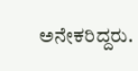ಅನೇಕರಿದ್ದರು.